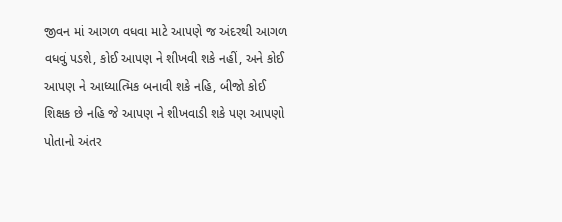જીવન માં આગળ વધવા માટે આપણે જ અંદરથી આગળ વધવું પડશે, કોઈ આપણ ને શીખવી શકે નહીં, અને કોઈ આપણ ને આધ્યાત્મિક બનાવી શકે નહિ, બીજો કોઈ શિક્ષક છે નહિ જે આપણ ને શીખવાડી શકે પણ આપણો પોતાનો અંતર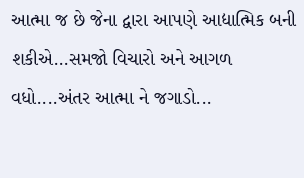આત્મા જ છે જેના દ્વારા આપણે આદ્યાત્મિક બની શકીએ...સમજો વિચારો અને આગળ વધો....અંતર આત્મા ને જગાડો...